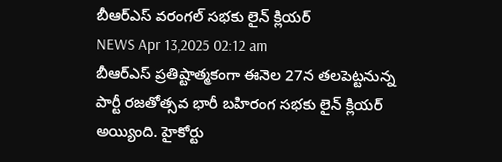బీఆర్ఎస్ వరంగల్ సభకు లైన్ క్లియర్
NEWS Apr 13,2025 02:12 am
బీఆర్ఎస్ ప్రతిష్టాత్మకంగా ఈనెల 27న తలపెట్టనున్న పార్టీ రజతోత్సవ భారీ బహిరంగ సభకు లైన్ క్లియర్ అయ్యింది. హైకోర్టు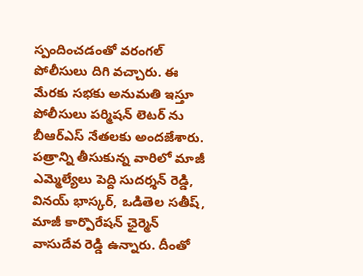స్పందించడంతో వరంగల్ పోలీసులు దిగి వచ్చారు. ఈ మేరకు సభకు అనుమతి ఇస్తూ పోలీసులు పర్మిషన్ లెటర్ ను బీఆర్ఎస్ నేతలకు అందజేశారు. పత్రాన్ని తీసుకున్న వారిలో మాజీ ఎమ్మెల్యేలు పెద్ది సుదర్శన్ రెడ్డి, వినయ్ భాస్కర్, ఒడితెల సతీష్, మాజీ కార్పొరేషన్ ఛైర్మెన్ వాసుదేవ రెడ్డి ఉన్నారు. దీంతో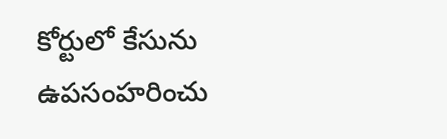కోర్టులో కేసును ఉపసంహరించు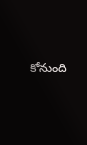కోనుంది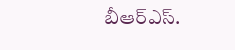బీఆర్ఎస్.